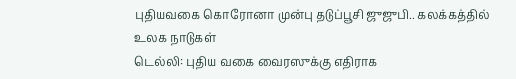புதியவகை கொரோனா முன்பு தடுப்பூசி ஜுஜுபி.. கலக்கத்தில் உலக நாடுகள்
டெல்லி: புதிய வகை வைரஸுக்கு எதிராக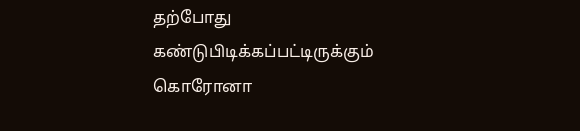தற்போது கண்டுபிடிக்கப்பட்டிருக்கும் கொரோனா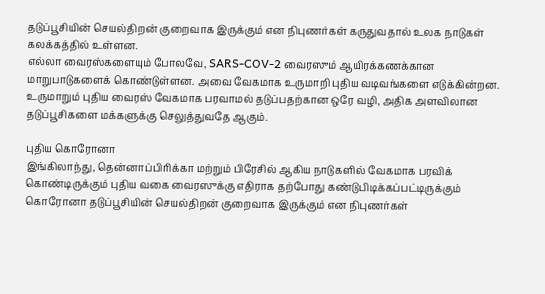தடுப்பூசியின் செயல்திறன் குறைவாக இருக்கும் என நிபுணர்கள் கருதுவதால் உலக நாடுகள் கலக்கத்தில் உள்ளன.
எல்லா வைரஸ்களையும் போலவே, SARS-COV-2 வைரஸும் ஆயிரக்கணக்கான மாறுபாடுகளைக் கொண்டுள்ளன. அவை வேகமாக உருமாறி புதிய வடிவங்களை எடுக்கின்றன.
உருமாறும் புதிய வைரஸ் வேகமாக பரவாமல் தடுப்பதற்கான ஒரே வழி, அதிக அளவிலான தடுப்பூசிகளை மக்களுக்கு செலுத்துவதே ஆகும்.

புதிய கொரோனா
இங்கிலாந்து, தென்னாப்பிரிக்கா மற்றும் பிரேசில் ஆகிய நாடுகளில் வேகமாக பரவிக் கொண்டிருக்கும் புதிய வகை வைரஸுக்கு எதிராக தற்போது கண்டுபிடிக்கப்பட்டிருக்கும் கொரோனா தடுப்பூசியின் செயல்திறன் குறைவாக இருக்கும் என நிபுணர்கள்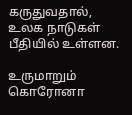கருதுவதால், உலக நாடுகள் பீதியில் உள்ளன.

உருமாறும் கொரோனா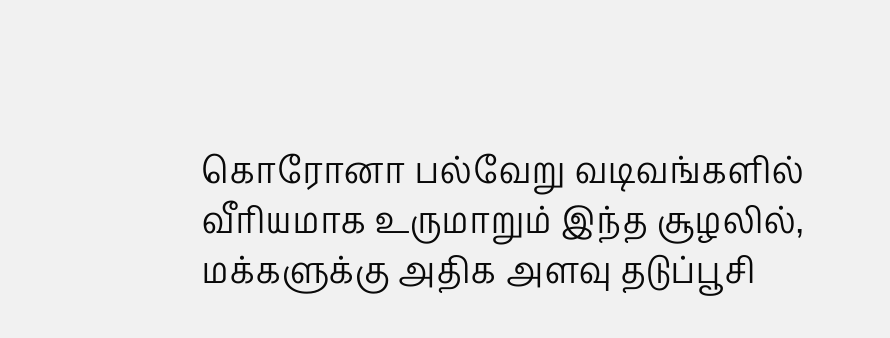கொரோனா பல்வேறு வடிவங்களில் வீரியமாக உருமாறும் இந்த சூழலில், மக்களுக்கு அதிக அளவு தடுப்பூசி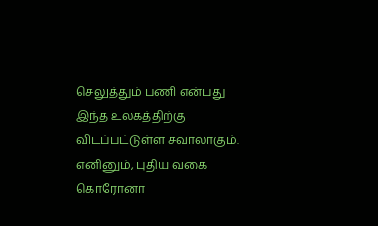செலுத்தும் பணி என்பது இந்த உலகத்திற்கு விடப்பட்டுள்ள சவாலாகும். எனினும், புதிய வகை கொரோனா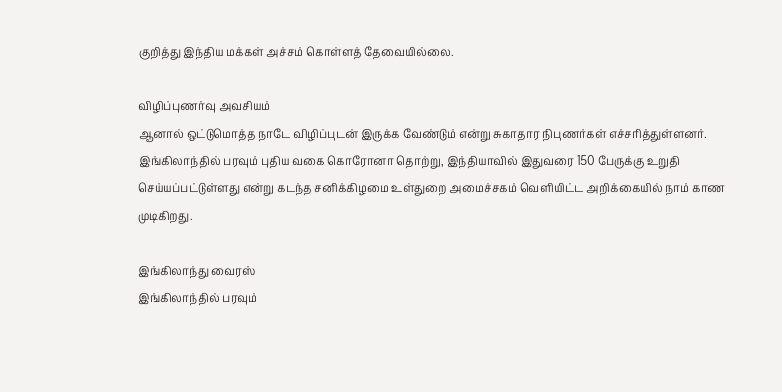குறித்து இந்திய மக்கள் அச்சம் கொள்ளத் தேவையில்லை.

விழிப்புணர்வு அவசியம்
ஆனால் ஒட்டுமொத்த நாடே விழிப்புடன் இருக்க வேண்டும் என்று சுகாதார நிபுணர்கள் எச்சரித்துள்ளனர். இங்கிலாந்தில் பரவும் புதிய வகை கொரோனா தொற்று, இந்தியாவில் இதுவரை 150 பேருக்கு உறுதி செய்யப்பட்டுள்ளது என்று கடந்த சனிக்கிழமை உள்துறை அமைச்சகம் வெளியிட்ட அறிக்கையில் நாம் காண முடிகிறது.

இங்கிலாந்து வைரஸ்
இங்கிலாந்தில் பரவும்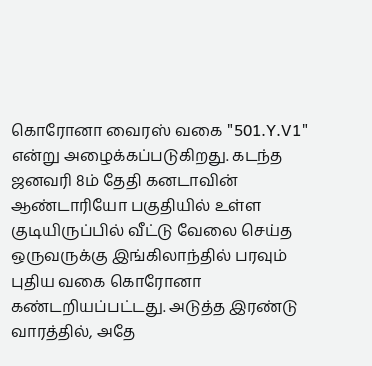கொரோனா வைரஸ் வகை "501.Y.V1" என்று அழைக்கப்படுகிறது. கடந்த ஜனவரி 8ம் தேதி கனடாவின் ஆண்டாரியோ பகுதியில் உள்ள குடியிருப்பில் வீட்டு வேலை செய்த ஒருவருக்கு இங்கிலாந்தில் பரவும் புதிய வகை கொரோனா கண்டறியப்பட்டது. அடுத்த இரண்டு வாரத்தில், அதே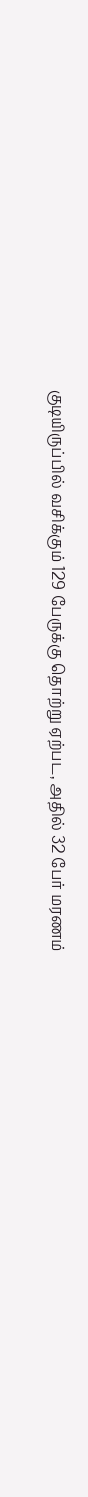குடியிருப்பில் வசிக்கும் 129 பேருக்கு தொற்று ஏற்பட, அதில் 32 பேர் மரணம்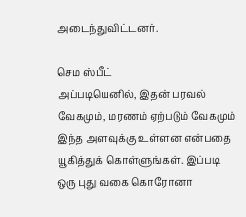அடைந்துவிட்டனர்.

செம ஸ்பீட்
அப்படியெனில், இதன் பரவல் வேகமும், மரணம் ஏற்படும் வேகமும் இந்த அளவுக்கு உள்ளன என்பதை யூகித்துக் கொள்ளுங்கள். இப்படி ஒரு புது வகை கொரோனா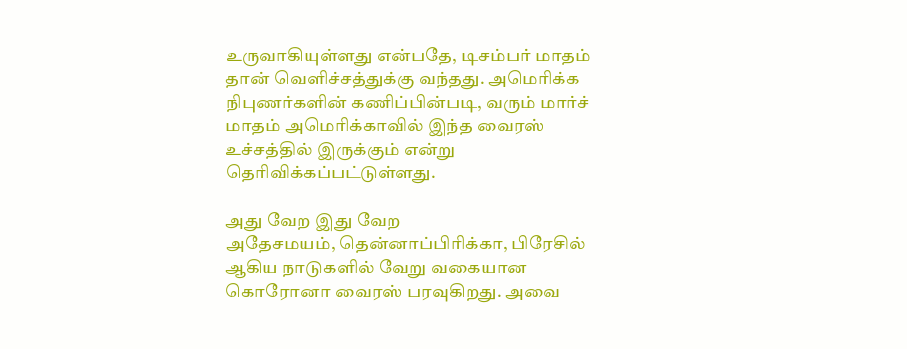உருவாகியுள்ளது என்பதே, டிசம்பர் மாதம் தான் வெளிச்சத்துக்கு வந்தது. அமெரிக்க நிபுணர்களின் கணிப்பின்படி, வரும் மார்ச் மாதம் அமெரிக்காவில் இந்த வைரஸ் உச்சத்தில் இருக்கும் என்று தெரிவிக்கப்பட்டுள்ளது.

அது வேற இது வேற
அதேசமயம், தென்னாப்பிரிக்கா, பிரேசில் ஆகிய நாடுகளில் வேறு வகையான கொரோனா வைரஸ் பரவுகிறது. அவை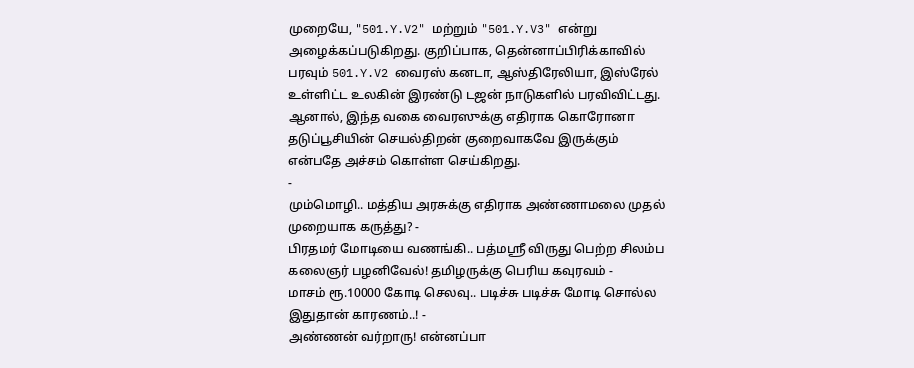முறையே, "501.Y.V2" மற்றும் "501.Y.V3" என்று அழைக்கப்படுகிறது. குறிப்பாக, தென்னாப்பிரிக்காவில் பரவும் 501.Y.V2 வைரஸ் கனடா, ஆஸ்திரேலியா, இஸ்ரேல் உள்ளிட்ட உலகின் இரண்டு டஜன் நாடுகளில் பரவிவிட்டது. ஆனால், இந்த வகை வைரஸுக்கு எதிராக கொரோனா தடுப்பூசியின் செயல்திறன் குறைவாகவே இருக்கும் என்பதே அச்சம் கொள்ள செய்கிறது.
-
மும்மொழி.. மத்திய அரசுக்கு எதிராக அண்ணாமலை முதல் முறையாக கருத்து? -
பிரதமர் மோடியை வணங்கி.. பத்மஸ்ரீ விருது பெற்ற சிலம்ப கலைஞர் பழனிவேல்! தமிழருக்கு பெரிய கவுரவம் -
மாசம் ரூ.10000 கோடி செலவு.. படிச்சு படிச்சு மோடி சொல்ல இதுதான் காரணம்..! -
அண்ணன் வர்றாரு! என்னப்பா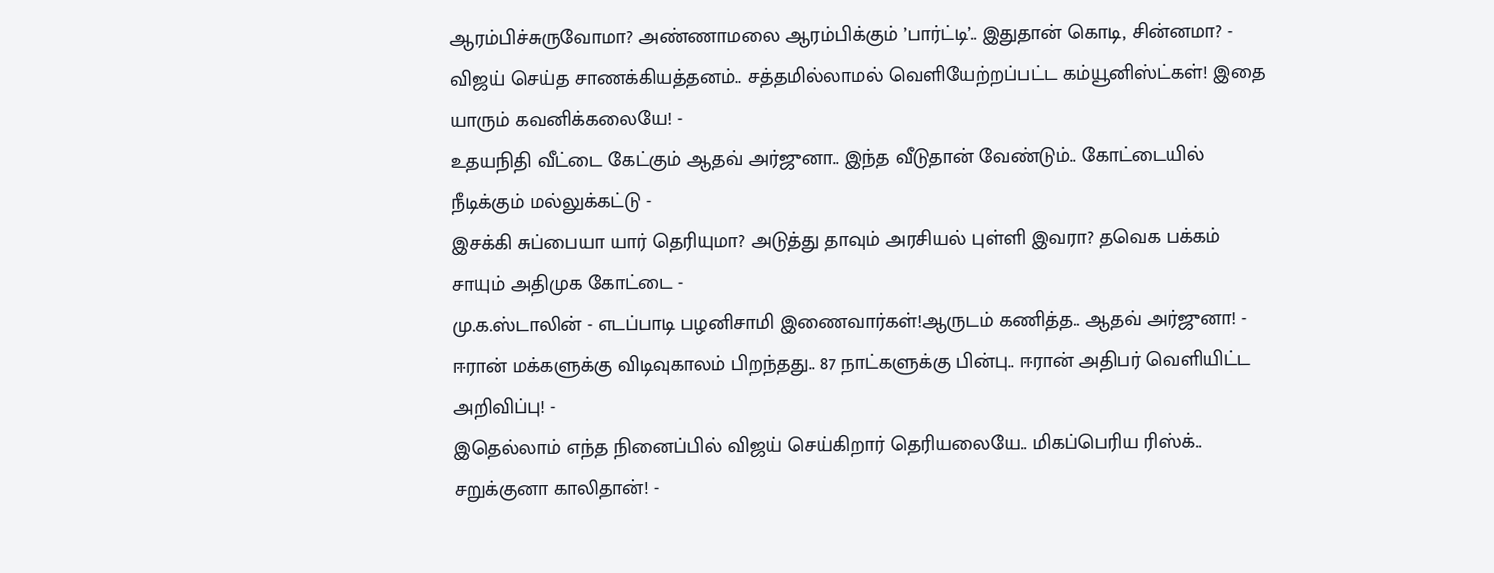ஆரம்பிச்சுருவோமா? அண்ணாமலை ஆரம்பிக்கும் ’பார்ட்டி’.. இதுதான் கொடி, சின்னமா? -
விஜய் செய்த சாணக்கியத்தனம்.. சத்தமில்லாமல் வெளியேற்றப்பட்ட கம்யூனிஸ்ட்கள்! இதை யாரும் கவனிக்கலையே! -
உதயநிதி வீட்டை கேட்கும் ஆதவ் அர்ஜுனா.. இந்த வீடுதான் வேண்டும்.. கோட்டையில் நீடிக்கும் மல்லுக்கட்டு -
இசக்கி சுப்பையா யார் தெரியுமா? அடுத்து தாவும் அரசியல் புள்ளி இவரா? தவெக பக்கம் சாயும் அதிமுக கோட்டை -
மு.க.ஸ்டாலின் - எடப்பாடி பழனிசாமி இணைவார்கள்!ஆருடம் கணித்த.. ஆதவ் அர்ஜுனா! -
ஈரான் மக்களுக்கு விடிவுகாலம் பிறந்தது.. 87 நாட்களுக்கு பின்பு.. ஈரான் அதிபர் வெளியிட்ட அறிவிப்பு! -
இதெல்லாம் எந்த நினைப்பில் விஜய் செய்கிறார் தெரியலையே.. மிகப்பெரிய ரிஸ்க்.. சறுக்குனா காலிதான்! -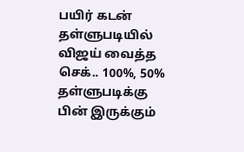பயிர் கடன் தள்ளுபடியில் விஜய் வைத்த செக்.. 100%, 50% தள்ளுபடிக்கு பின் இருக்கும்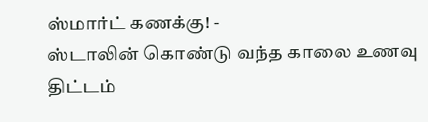ஸ்மார்ட் கணக்கு! -
ஸ்டாலின் கொண்டு வந்த காலை உணவு திட்டம்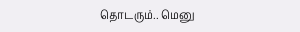தொடரும்.. மெனு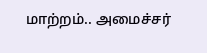மாற்றம்.. அமைச்சர்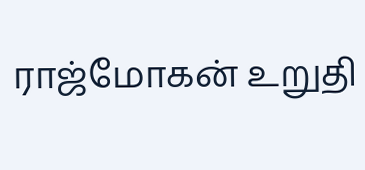ராஜ்மோகன் உறுதி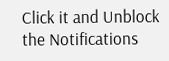Click it and Unblock the Notifications